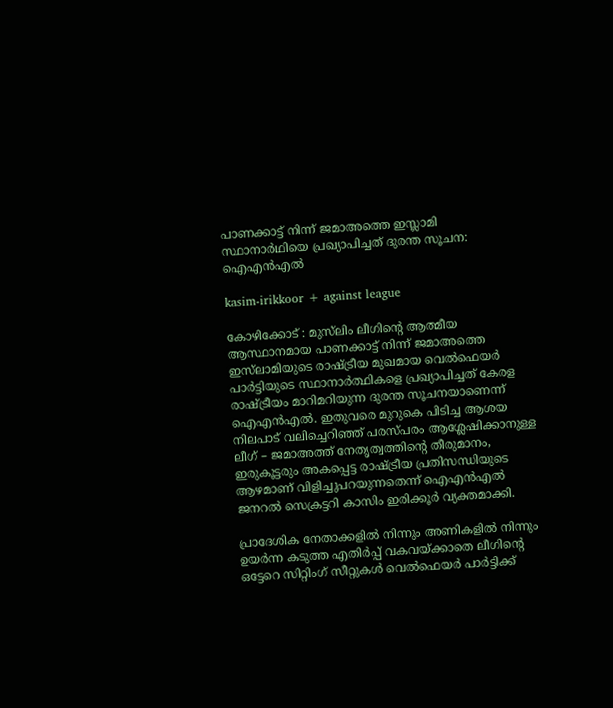പാണക്കാട്ട് നിന്ന് ജമാഅത്തെ ഇസ്ലാമി സ്ഥാനാർഥിയെ പ്രഖ്യാപിച്ചത് ദുരന്ത സൂചന: ഐഎൻഎൽ

kasim-irikkoor + against league

കോഴിക്കോട് : മുസ്‌ലിം ലീഗിന്റെ ആത്മീയ ആസ്ഥാനമായ പാണക്കാട്ട് നിന്ന് ജമാഅത്തെ ഇസ്‌ലാമിയുടെ രാഷ്ട്രീയ മുഖമായ വെൽഫെയർ പാർട്ടിയുടെ സ്ഥാനാർത്ഥികളെ പ്രഖ്യാപിച്ചത് കേരള രാഷ്ട്രീയം മാറിമറിയുന്ന ദുരന്ത സൂചനയാണെന്ന് ഐഎൻഎൽ. ഇതുവരെ മുറുകെ പിടിച്ച ആശയ നിലപാട് വലിച്ചെറിഞ്ഞ് പരസ്പരം ആശ്ലേഷിക്കാനുള്ള ലീഗ് – ജമാഅത്ത് നേതൃത്വത്തിന്റെ തീരുമാനം, ഇരുകൂട്ടരും അകപ്പെട്ട രാഷ്ട്രീയ പ്രതിസന്ധിയുടെ ആഴമാണ് വിളിച്ചുപറയുന്നതെന്ന് ഐഎൻഎൽ ജനറൽ സെക്രട്ടറി കാസിം ഇരിക്കൂർ വ്യക്തമാക്കി.

പ്രാദേശിക നേതാക്കളിൽ നിന്നും അണികളിൽ നിന്നും ഉയർന്ന കടുത്ത എതിർപ്പ് വകവയ്ക്കാതെ ലീഗിൻ്റെ ഒട്ടേറെ സിറ്റിംഗ് സീറ്റുകൾ വെൽഫെയർ പാർട്ടിക്ക്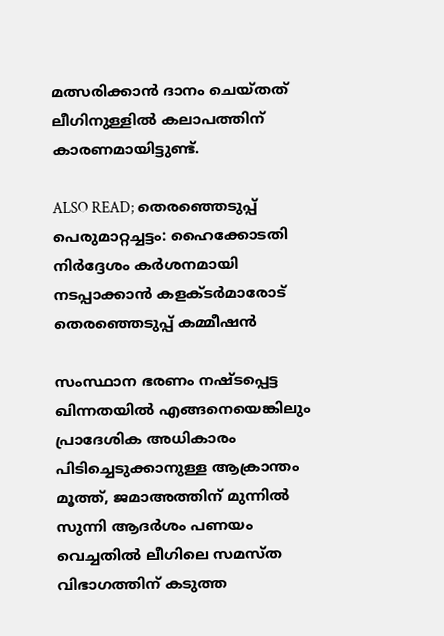മത്സരിക്കാൻ ദാനം ചെയ്തത് ലീഗിനുള്ളിൽ കലാപത്തിന് കാരണമായിട്ടുണ്ട്.

ALSO READ; തെരഞ്ഞെടുപ്പ് പെരുമാറ്റച്ചട്ടം: ഹൈക്കോടതി നിർദ്ദേശം കർശനമായി നടപ്പാക്കാൻ കളക്ടർമാരോട് തെരഞ്ഞെടുപ്പ് കമ്മീഷൻ

സംസ്ഥാന ഭരണം നഷ്ടപ്പെട്ട ഖിന്നതയിൽ എങ്ങനെയെങ്കിലും പ്രാദേശിക അധികാരം പിടിച്ചെടുക്കാനുള്ള ആക്രാന്തം മൂത്ത്, ജമാഅത്തിന് മുന്നിൽ സുന്നി ആദർശം പണയം വെച്ചതിൽ ലീഗിലെ സമസ്ത വിഭാഗത്തിന് കടുത്ത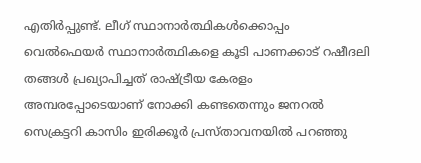എതിർപ്പുണ്ട്. ലീഗ് സ്ഥാനാർത്ഥികൾക്കൊപ്പം വെൽഫെയർ സ്ഥാനാർത്ഥികളെ കൂടി പാണക്കാട് റഷീദലി തങ്ങൾ പ്രഖ്യാപിച്ചത് രാഷ്ട്രീയ കേരളം അമ്പരപ്പോടെയാണ് നോക്കി കണ്ടതെന്നും ജനറൽ സെക്രട്ടറി കാസിം ഇരിക്കൂർ പ്രസ്താവനയിൽ പറഞ്ഞു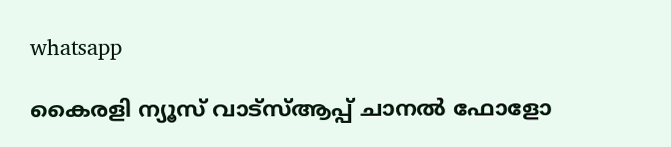whatsapp

കൈരളി ന്യൂസ് വാട്‌സ്ആപ്പ് ചാനല്‍ ഫോളോ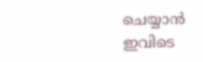ചെയ്യാന്‍ ഇവിടെ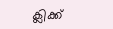ക്ലിക്ക്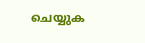ചെയ്യുക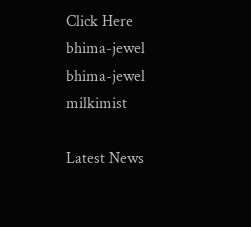Click Here
bhima-jewel
bhima-jewel
milkimist

Latest News